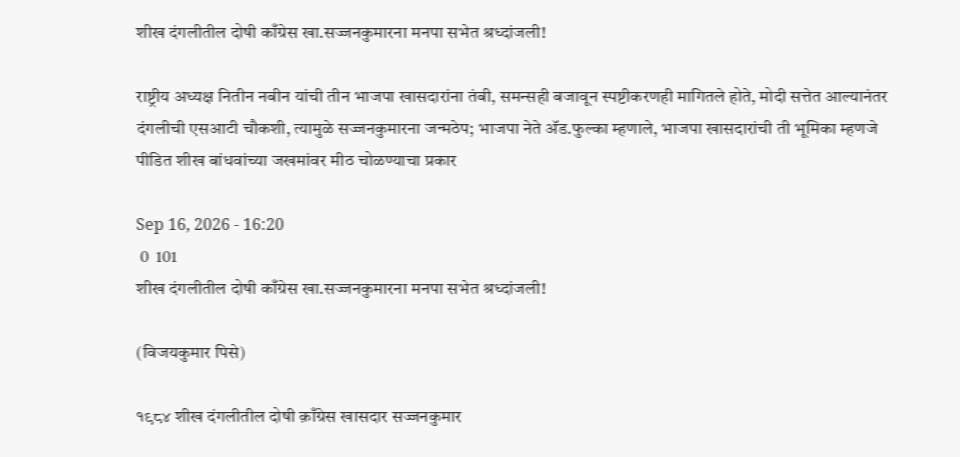शीख दंगलीतील दोषी काँग्रेस खा.सज्जनकुमारना मनपा सभेत श्रध्दांजली!

राष्ट्रीय अध्यक्ष नितीन नबीन यांची तीन भाजपा खासदारांना तंबी, समन्सही बजावून स्पष्टीकरणही मागितले होते, मोदी सत्तेत आल्यानंतर दंगलीची एसआटी चौकशी, त्यामुळे सज्जनकुमारना जन्मठेप; भाजपा नेते अ‍ॅड.फुल्का म्हणाले, भाजपा खासदारांची ती भूमिका म्हणजे पीडित शीख बांधवांच्या जखमांवर मीठ चोळण्याचा प्रकार

Sep 16, 2026 - 16:20
 0  101
शीख दंगलीतील दोषी काँग्रेस खा.सज्जनकुमारना मनपा सभेत श्रध्दांजली!

(विजयकुमार पिसे)

१९८४ शीख दंगलीतील दोषी क़ाँग्रेस खासदार सज्जनकुमार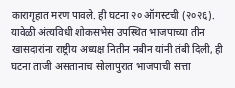कारागृहात मरण पावले. ही घटना २० ऑगस्टची (२०२६). यावेळी अंत्यविधी शोकसभेस उपस्थित भाजपाच्या तीन खासदारांना राष्ट्रीय अध्यक्ष नितीन नबीन यांनी तंबी दिली, ही घटना ताजी असतानाच सोलापुरात भाजपाची सत्ता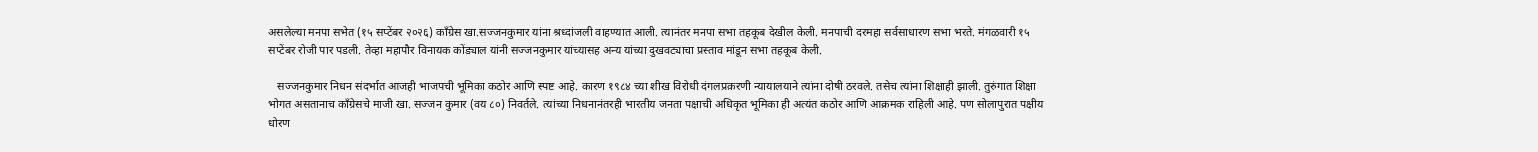असलेल्या मनपा सभेत (१५ सप्टेंबर २०२६) काँग्रेस खा.सज्जनकुमार यांना श्रध्दांजली वाहण्यात आली. त्यानंतर मनपा सभा तहकूब देखील केली. मनपाची दरमहा सर्वसाधारण सभा भरते. मंगळवारी १५ सप्टेंबर रोजी पार पडली. तेव्हा महापौर विनायक कोंड्याल यांनी सज्जनकुमार यांच्यासह अन्य यांच्या दुखवट्याचा प्रस्ताव मांडून सभा तहकूब केली.

   सज्जनकुमार निधन संदर्भात आजही भाजपची भूमिका कठोर आणि स्पष्ट आहे. कारण १९८४ च्या शीख विरोधी दंगलप्रक़रणी न्यायालयाने त्यांना दोषी ठरवले. तसेच त्यांना शिक्षाही झाली. तुरुंगात शिक्षा भोगत असतानाच काँग्रेसचे माजी खा. सज्जन कुमार (वय ८०) निवर्तले. त्यांच्या निधनानंतरही भारतीय जनता पक्षाची अधिकृत भूमिका ही अत्यंत कठोर आणि आक्रमक राहिली आहे. पण सोलापुरात पक्षीय धोरण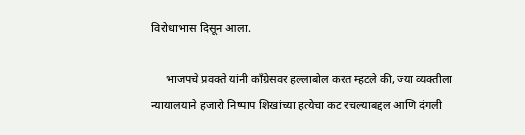विरोधाभास दिसून आला.

     भाजपचे प्रवक्ते यांनी काँग्रेसवर हल्लाबोल करत म्हटले की, ज्या व्यक्तीला न्यायालयाने हजारो निष्पाप शिखांच्या हत्येचा कट रचल्याबद्दल आणि दंगली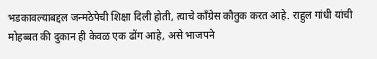भडकावल्याबद्दल जन्मठेपेची शिक्षा दिली होती, त्याचे काँग्रेस कौतुक करत आहे. राहुल गांधी यांची मोहब्बत की दुकान ही केवळ एक ढोंग आहे, असे भाजपने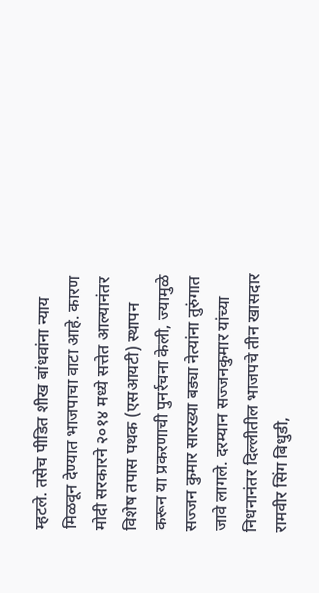म्हटले. तसेच पीडित शीख बांधवांना न्याय मिळवून देण्यात भाजपाचा वाटा आहे. कारण मोदी सरकारने २०१४ मध्ये सत्तेत आल्यानंतर विशेष तपास पथक (एसआयटी) स्थापन करून या प्रकरणाची पुनर्रचना केली, ज्यामुळे सज्जन कुमार सारख्या बड्या नेत्यांना तुरुंगात जावे लागले. दरम्यान सज्जनकुमार यांच्या निधनानंतर दिल्लीतील भाजपचे तीन खासदार रामवीर सिंग बिधुडी,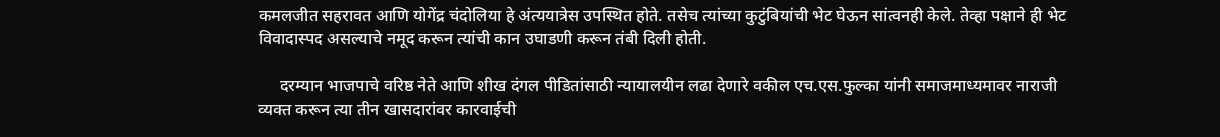कमलजीत सहरावत आणि योगेंद्र चंदोलिया हे अंत्ययात्रेस उपस्थित होते. तसेच त्यांच्या कुटुंबियांची भेट घेऊन सांत्वनही केले. तेव्हा पक्षाने ही भेट विवादास्पद असल्याचे नमूद करून त्यांची कान उघाडणी करून तंबी दिली होती.

     दरम्यान भाजपाचे वरिष्ठ नेते आणि शीख दंगल पीडितांसाठी न्यायालयीन लढा देणारे वकील एच.एस.फुल्का यांनी समाजमाध्यमावर नाराजी व्यक्त करून त्या तीन खासदारांवर कारवाईची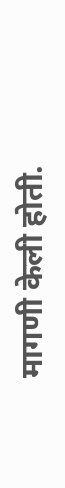मागणी केली होती.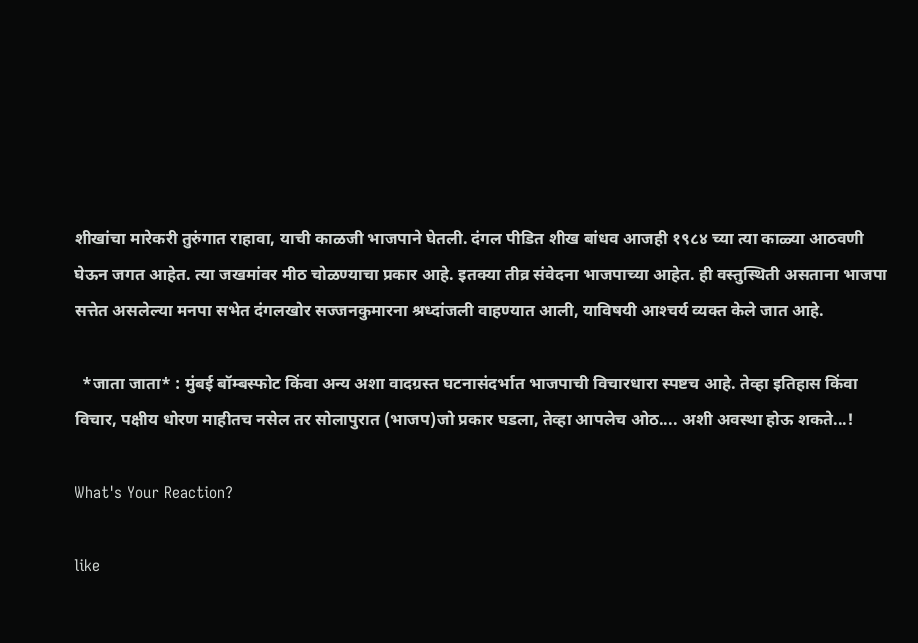शीखांचा मारेकरी तुरुंगात राहावा, याची काळजी भाजपाने घेतली. दंगल पीडित शीख बांधव आजही १९८४ च्या त्या काळ्या आठवणी घेऊन जगत आहेत. त्या जखमांवर मीठ चोळण्याचा प्रकार आहे. इतक्या तीव्र संवेदना भाजपाच्या आहेत. ही वस्तुस्थिती असताना भाजपा सत्तेत असलेल्या मनपा सभेत दंगलखोर सज्जनकुमारना श्रध्दांजली वाहण्यात आली, याविषयी आश्‍चर्य व्यक्त केले जात आहे.

  *जाता जाता* : मुंबई बॉम्बस्फोट किंवा अन्य अशा वादग्रस्त घटनासंदर्भात भाजपाची विचारधारा स्पष्टच आहे. तेव्हा इतिहास किंवा विचार, पक्षीय धोरण माहीतच नसेल तर सोलापुरात (भाजप)जो प्रकार घडला, तेव्हा आपलेच ओठ.... अशी अवस्था होऊ शकते...!

What's Your Reaction?

like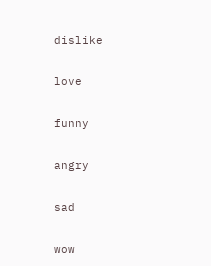dislike

love

funny

angry

sad

wow